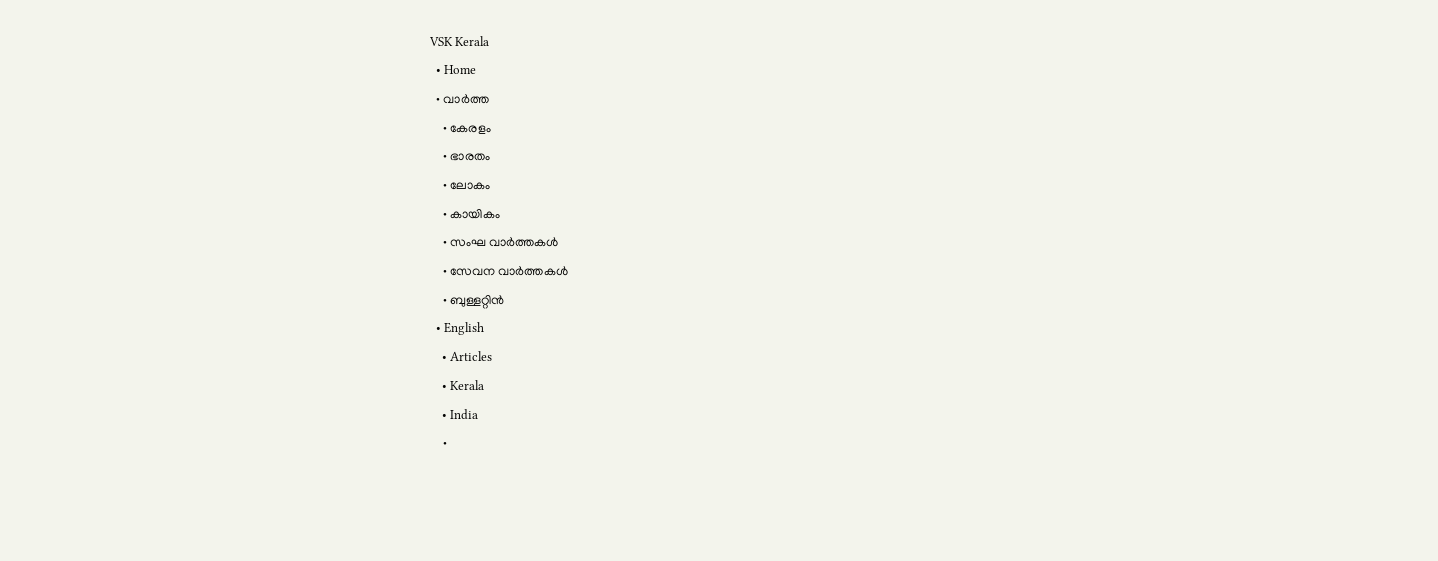VSK Kerala
  • Home
  • വാര്‍ത്ത
    • കേരളം
    • ഭാരതം
    • ലോകം
    • കായികം
    • സംഘ വാര്‍ത്തകള്‍
    • സേവന വാര്‍ത്തകള്‍
    • ബുള്ളറ്റിൻ
  • English
    • Articles
    • Kerala
    • India
    •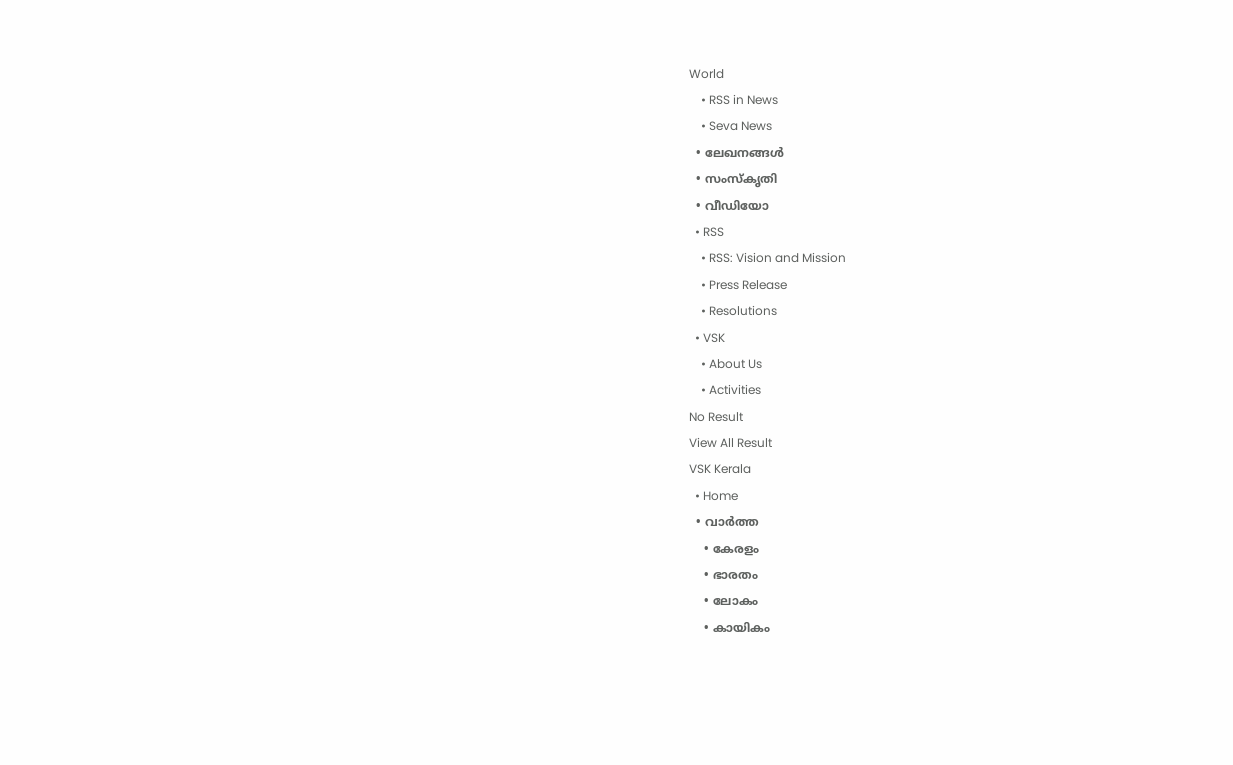World
    • RSS in News
    • Seva News
  • ലേഖനങ്ങള്‍
  • സംസ്കൃതി
  • വീഡിയോ
  • RSS
    • RSS: Vision and Mission
    • Press Release
    • Resolutions
  • VSK
    • About Us
    • Activities
No Result
View All Result
VSK Kerala
  • Home
  • വാര്‍ത്ത
    • കേരളം
    • ഭാരതം
    • ലോകം
    • കായികം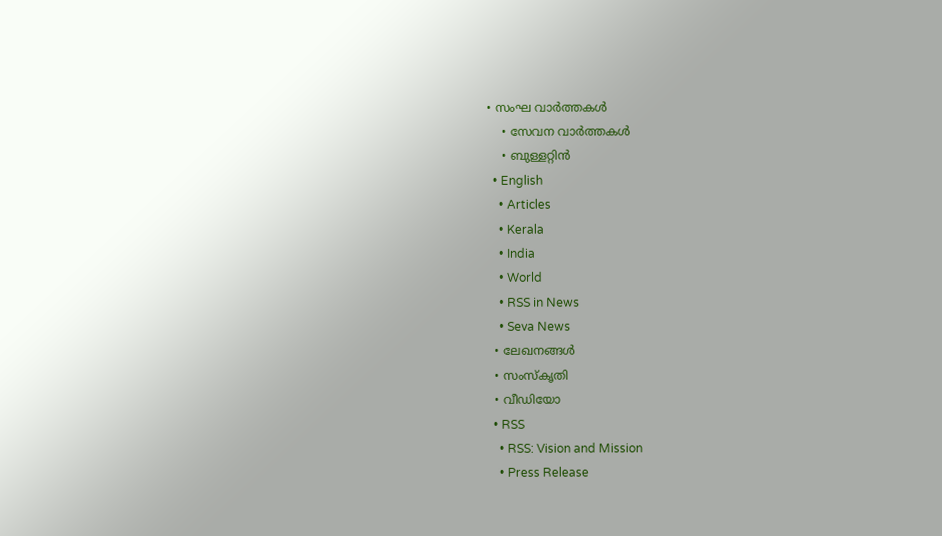• സംഘ വാര്‍ത്തകള്‍
    • സേവന വാര്‍ത്തകള്‍
    • ബുള്ളറ്റിൻ
  • English
    • Articles
    • Kerala
    • India
    • World
    • RSS in News
    • Seva News
  • ലേഖനങ്ങള്‍
  • സംസ്കൃതി
  • വീഡിയോ
  • RSS
    • RSS: Vision and Mission
    • Press Release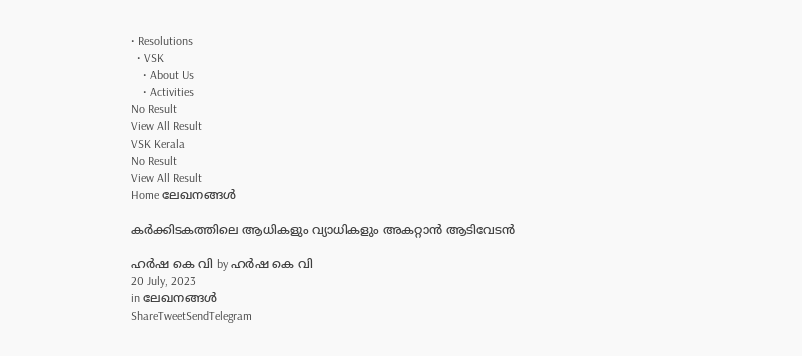• Resolutions
  • VSK
    • About Us
    • Activities
No Result
View All Result
VSK Kerala
No Result
View All Result
Home ലേഖനങ്ങള്‍

കർക്കിടകത്തിലെ ആധികളും വ്യാധികളും അകറ്റാൻ ആടിവേടൻ

ഹർഷ കെ വി by ഹർഷ കെ വി
20 July, 2023
in ലേഖനങ്ങള്‍
ShareTweetSendTelegram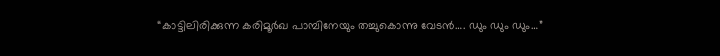“കാട്ടിലിരിക്കുന്ന കരിമൂർഖ പാമ്പിനേയും തച്ചുകൊന്നു വേടൻ…. ഡും ഡും ഡും…”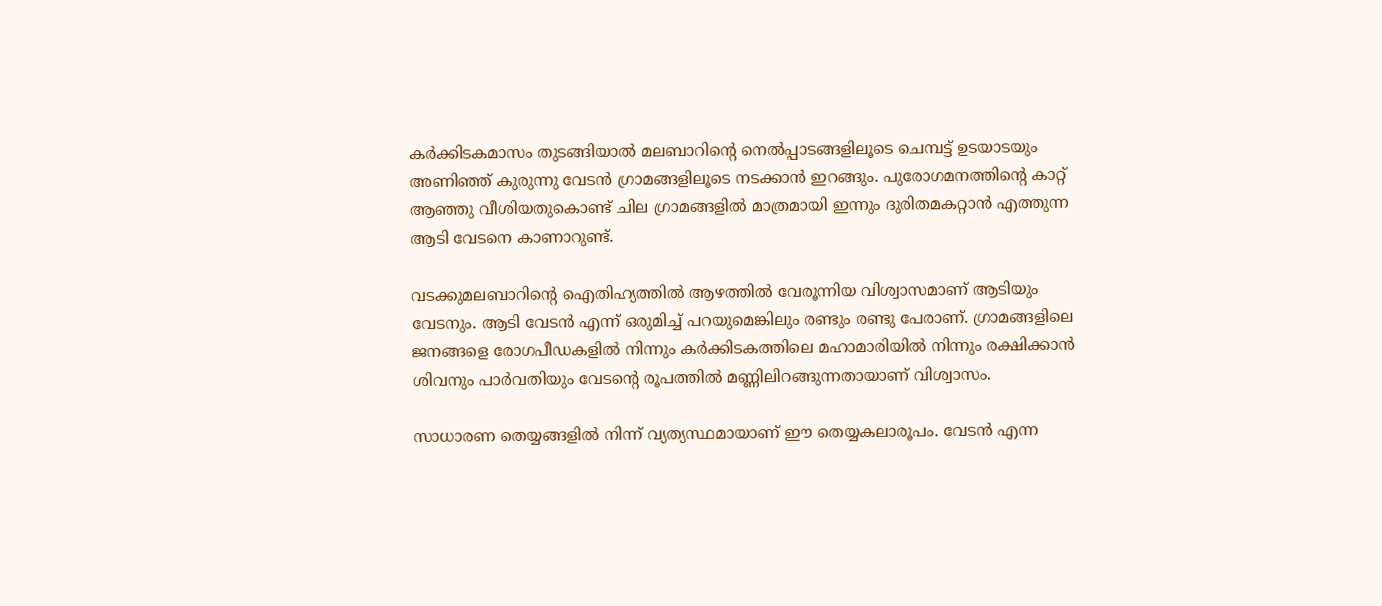കർക്കിടകമാസം തുടങ്ങിയാൽ മലബാറിന്റെ നെൽപ്പാടങ്ങളിലൂടെ ചെമ്പട്ട് ഉടയാടയും അണിഞ്ഞ് കുരുന്നു വേടൻ ഗ്രാമങ്ങളിലൂടെ നടക്കാൻ ഇറങ്ങും. പുരോഗമനത്തിന്റെ കാറ്റ് ആഞ്ഞു വീശിയതുകൊണ്ട് ചില ഗ്രാമങ്ങളിൽ മാത്രമായി ഇന്നും ദുരിതമകറ്റാൻ എത്തുന്ന ആടി വേടനെ കാണാറുണ്ട്.

വടക്കുമലബാറിന്റെ ഐതിഹ്യത്തിൽ ആഴത്തിൽ വേരൂന്നിയ വിശ്വാസമാണ് ആടിയും വേടനും. ആടി വേടൻ എന്ന് ഒരുമിച്ച് പറയുമെങ്കിലും രണ്ടും രണ്ടു പേരാണ്. ഗ്രാമങ്ങളിലെ ജനങ്ങളെ രോഗപീഡകളിൽ നിന്നും കർക്കിടകത്തിലെ മഹാമാരിയിൽ നിന്നും രക്ഷിക്കാൻ ശിവനും പാർവതിയും വേടന്റെ രൂപത്തിൽ മണ്ണിലിറങ്ങുന്നതായാണ് വിശ്വാസം.

സാധാരണ തെയ്യങ്ങളിൽ നിന്ന് വ്യത്യസ്ഥമായാണ് ഈ തെയ്യകലാരൂപം. വേടൻ എന്ന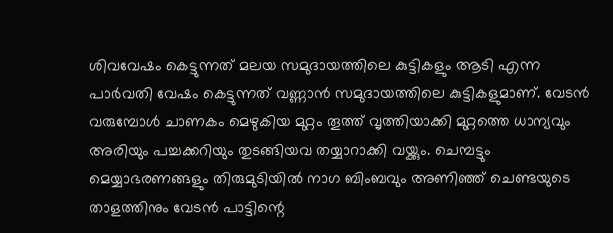ശിവവേഷം കെട്ടുന്നത് മലയ സമുദായത്തിലെ കുട്ടികളും ആടി എന്ന പാർവതി വേഷം കെട്ടുന്നത് വണ്ണാൻ സമുദായത്തിലെ കുട്ടികളുമാണ്. വേടൻ വരുമ്പോൾ ചാണകം മെഴുകിയ മുറ്റം തൂത്ത് വൃത്തിയാക്കി മുറ്റത്തെ ധാന്യവും അരിയും പച്ചക്കറിയും തുടങ്ങിയവ തയ്യാറാക്കി വയ്ക്കും. ചെമ്പട്ടും മെയ്യാഭരണങ്ങളും തിരുമുടിയിൽ നാഗ ബിംബവും അണിഞ്ഞ് ചെണ്ടയുടെ താളത്തിനും വേടൻ പാട്ടിന്റെ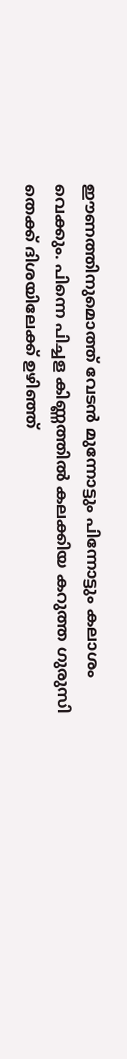ഈണത്തിനുമൊത്ത് വേടൻ മുന്നോട്ടും പിന്നോട്ടും കലാശം വെക്കും. പിന്നെ പിച്ചള കിണ്ണത്തിൽ കലക്കിയ കറുത്ത ഗുരുസി തെക്ക് ദിശയിലേക്ക് ഉഴിഞ്ഞ്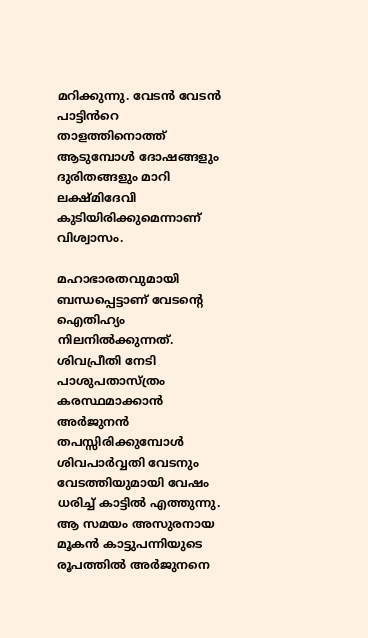മറിക്കുന്നു. വേടൻ വേടൻ പാട്ടിൻറെ താളത്തിനൊത്ത് ആടുമ്പോൾ ദോഷങ്ങളും ദുരിതങ്ങളും മാറി ലക്ഷ്മിദേവി കുടിയിരിക്കുമെന്നാണ് വിശ്വാസം.

മഹാഭാരതവുമായി ബന്ധപ്പെട്ടാണ് വേടന്റെ ഐതിഹ്യം നിലനിൽക്കുന്നത്. ശിവപ്രീതി നേടി പാശുപതാസ്ത്രം കരസ്ഥമാക്കാൻ അർജുനൻ തപസ്സിരിക്കുമ്പോൾ ശിവപാർവ്വതി വേടനും വേടത്തിയുമായി വേഷം ധരിച്ച് കാട്ടിൽ എത്തുന്നു. ആ സമയം അസുരനായ മൂകൻ കാട്ടുപന്നിയുടെ രൂപത്തിൽ അർജുനനെ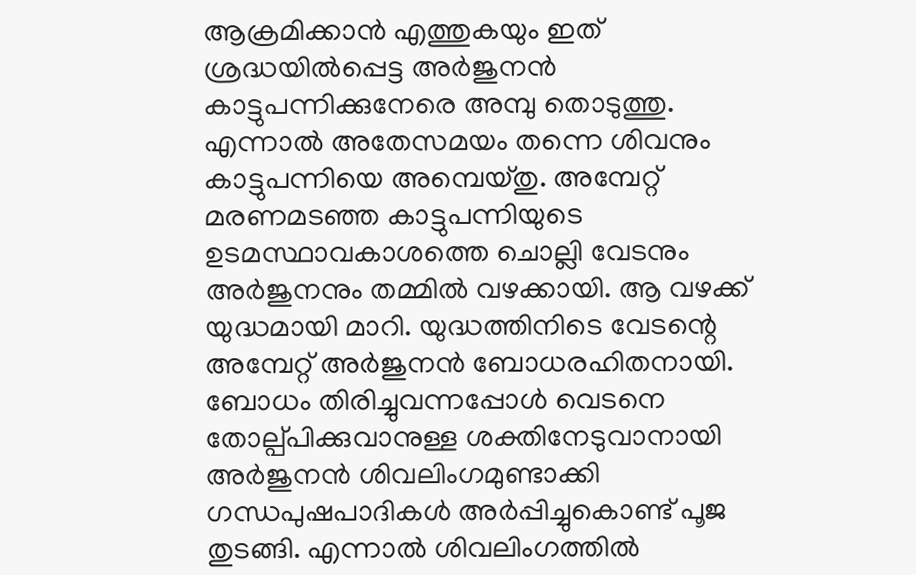ആക്രമിക്കാൻ എത്തുകയും ഇത് ശ്രദ്ധയിൽപ്പെട്ട അർജുനൻ കാട്ടുപന്നിക്കുനേരെ അമ്പു തൊടുത്തു. എന്നാൽ അതേസമയം തന്നെ ശിവനും കാട്ടുപന്നിയെ അമ്പെയ്തു. അമ്പേറ്റ് മരണമടഞ്ഞ കാട്ടുപന്നിയുടെ ഉടമസ്ഥാവകാശത്തെ ചൊല്ലി വേടനും അർജുനനും തമ്മിൽ വഴക്കായി. ആ വഴക്ക് യുദ്ധമായി മാറി. യുദ്ധത്തിനിടെ വേടന്റെ അമ്പേറ്റ് അർജുനൻ ബോധരഹിതനായി. ബോധം തിരിച്ചുവന്നപ്പോൾ വെടനെ തോല്പ്പിക്കുവാനുള്ള ശക്തിനേടുവാനായി അർജുനൻ ശിവലിംഗമുണ്ടാക്കി ഗന്ധപുഷപാദികൾ അർപ്പിച്ചുകൊണ്ട് പൂജ തുടങ്ങി. എന്നാൽ ശിവലിംഗത്തിൽ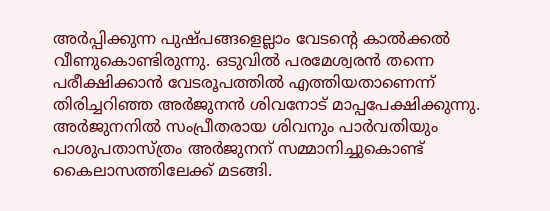അർപ്പിക്കുന്ന പുഷ്പങ്ങളെല്ലാം വേടൻ്റെ കാൽക്കൽ വീണുകൊണ്ടിരുന്നു. ഒടുവിൽ പരമേശ്വരൻ തന്നെ പരീക്ഷിക്കാൻ വേടരൂപത്തിൽ എത്തിയതാണെന്ന് തിരിച്ചറിഞ്ഞ അർജുനൻ ശിവനോട് മാപ്പപേക്ഷിക്കുന്നു. അർജുനനിൽ സംപ്രീതരായ ശിവനും പാർവതിയും പാശുപതാസ്ത്രം അർജുനന് സമ്മാനിച്ചുകൊണ്ട് കൈലാസത്തിലേക്ക് മടങ്ങി.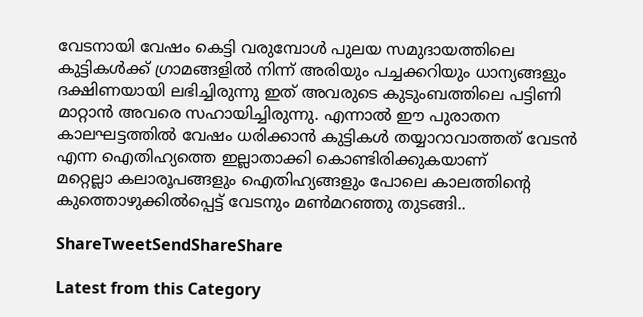വേടനായി വേഷം കെട്ടി വരുമ്പോൾ പുലയ സമുദായത്തിലെ കുട്ടികൾക്ക് ഗ്രാമങ്ങളിൽ നിന്ന് അരിയും പച്ചക്കറിയും ധാന്യങ്ങളും ദക്ഷിണയായി ലഭിച്ചിരുന്നു ഇത് അവരുടെ കുടുംബത്തിലെ പട്ടിണി മാറ്റാൻ അവരെ സഹായിച്ചിരുന്നു. എന്നാൽ ഈ പുരാതന കാലഘട്ടത്തിൽ വേഷം ധരിക്കാൻ കുട്ടികൾ തയ്യാറാവാത്തത് വേടൻ എന്ന ഐതിഹ്യത്തെ ഇല്ലാതാക്കി കൊണ്ടിരിക്കുകയാണ്
മറ്റെല്ലാ കലാരൂപങ്ങളും ഐതിഹ്യങ്ങളും പോലെ കാലത്തിന്റെ കുത്തൊഴുക്കിൽപ്പെട്ട് വേടനും മൺമറഞ്ഞു തുടങ്ങി..

ShareTweetSendShareShare

Latest from this Category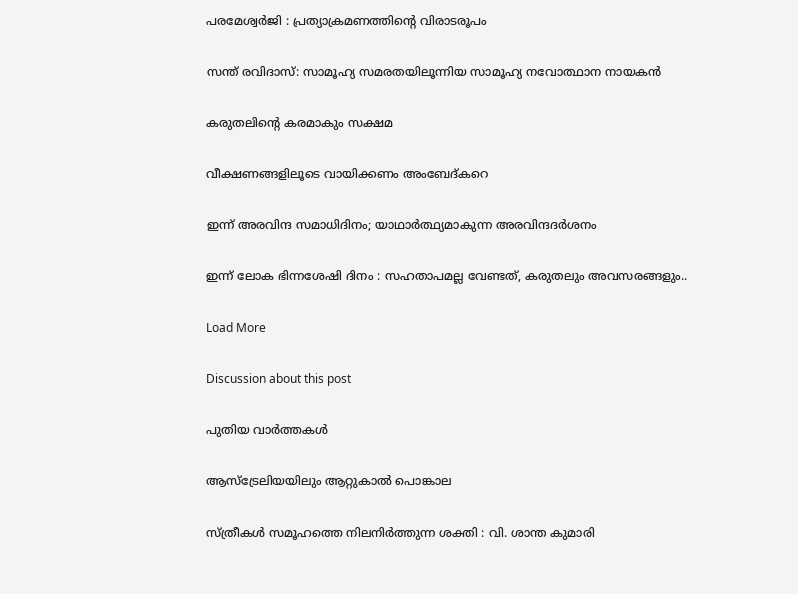പരമേശ്വര്‍ജി : പ്രത്യാക്രമണത്തിന്റെ വിരാടരൂപം

സന്ത് രവിദാസ്: സാമൂഹ്യ സമരതയിലൂന്നിയ സാമൂഹ്യ നവോത്ഥാന നായകൻ

കരുതലിന്റെ കരമാകും സക്ഷമ

വീക്ഷണങ്ങളിലൂടെ വായിക്കണം അംബേദ്കറെ

ഇന്ന് അരവിന്ദ സമാധിദിനം; യാഥാർത്ഥ്യമാകുന്ന അരവിന്ദദർശനം

ഇന്ന് ലോക ഭിന്നശേഷി ദിനം : സഹതാപമല്ല വേണ്ടത്, കരുതലും അവസരങ്ങളും..

Load More

Discussion about this post

പുതിയ വാര്‍ത്തകള്‍

ആസ്ട്രേലിയയിലും ആറ്റുകാൽ പൊങ്കാല

സ്ത്രീകൾ സമൂഹത്തെ നിലനിർത്തുന്ന ശക്തി : വി. ശാന്ത കുമാരി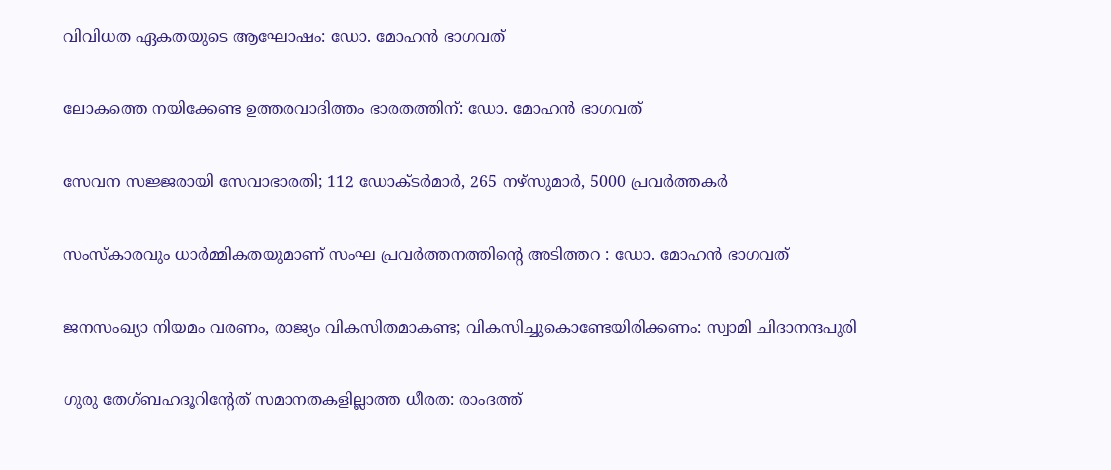വിവിധത ഏകതയുടെ ആഘോഷം: ഡോ. മോഹൻ ഭാഗവത്

ലോകത്തെ നയിക്കേണ്ട ഉത്തരവാദിത്തം ഭാരതത്തിന്: ഡോ. മോഹൻ ഭാഗവത്

സേവന സജ്ജരായി സേവാഭാരതി; 112 ഡോക്ടര്‍മാര്‍, 265 നഴ്‌സുമാര്‍, 5000 പ്രവര്‍ത്തകര്‍

സംസ്‌കാരവും ധാര്‍മ്മികതയുമാണ് സംഘ പ്രവര്‍ത്തനത്തിന്റെ അടിത്തറ : ഡോ. മോഹന്‍ ഭാഗവത്

ജനസംഖ്യാ നിയമം വരണം, രാജ്യം വികസിതമാകണ്ട; വികസിച്ചുകൊണ്ടേയിരിക്കണം: സ്വാമി ചിദാനന്ദപുരി

ഗുരു തേഗ്ബഹദൂറിന്റേത് സമാനതകളില്ലാത്ത ധീരത: രാംദത്ത്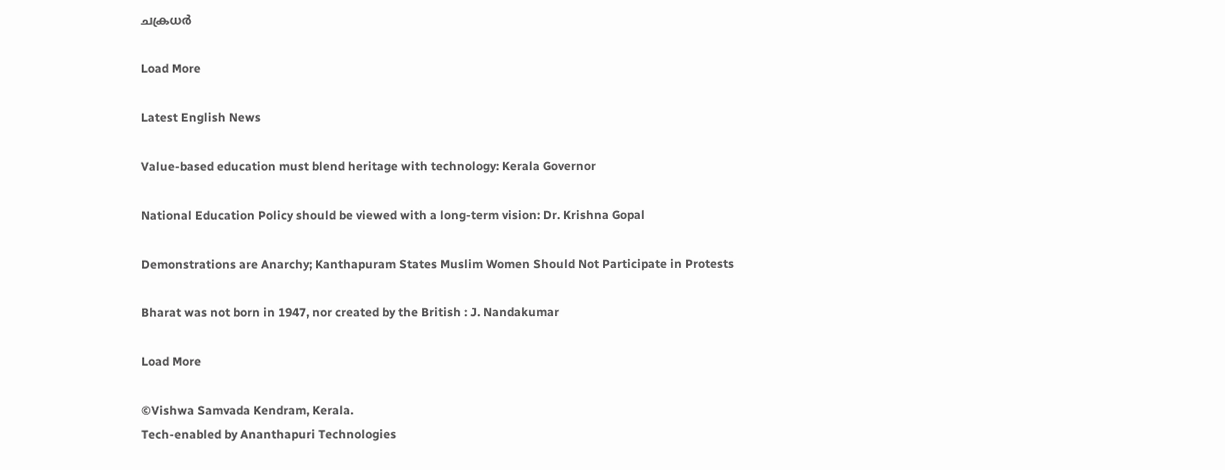ചക്രധര്‍

Load More

Latest English News

Value-based education must blend heritage with technology: Kerala Governor

National Education Policy should be viewed with a long-term vision: Dr. Krishna Gopal

Demonstrations are Anarchy; Kanthapuram States Muslim Women Should Not Participate in Protests

Bharat was not born in 1947, nor created by the British : J. Nandakumar

Load More

©Vishwa Samvada Kendram, Kerala.
Tech-enabled by Ananthapuri Technologies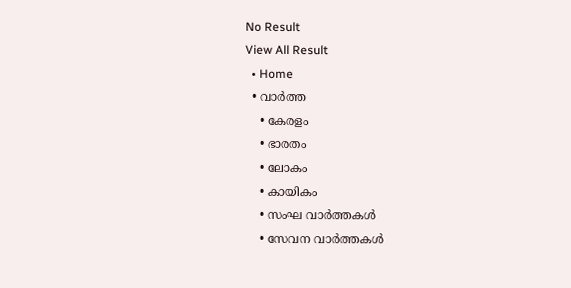No Result
View All Result
  • Home
  • വാര്‍ത്ത
    • കേരളം
    • ഭാരതം
    • ലോകം
    • കായികം
    • സംഘ വാര്‍ത്തകള്‍
    • സേവന വാര്‍ത്തകള്‍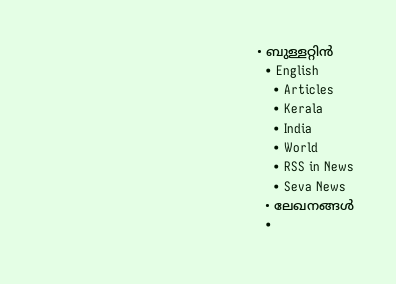• ബുള്ളറ്റിൻ
  • English
    • Articles
    • Kerala
    • India
    • World
    • RSS in News
    • Seva News
  • ലേഖനങ്ങള്‍
  •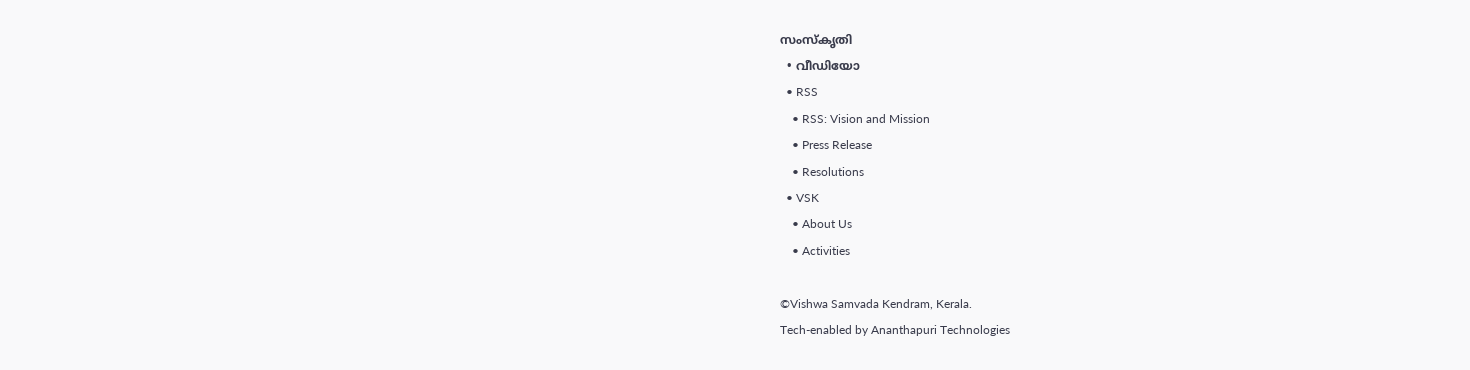സംസ്കൃതി
  • വീഡിയോ
  • RSS
    • RSS: Vision and Mission
    • Press Release
    • Resolutions
  • VSK
    • About Us
    • Activities

©Vishwa Samvada Kendram, Kerala.
Tech-enabled by Ananthapuri Technologies